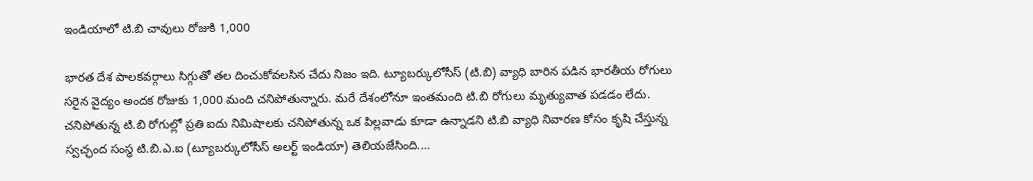ఇండియాలో టి.బి చావులు రోజుకి 1,000

భారత దేశ పాలకవర్గాలు సిగ్గుతో తల దించుకోవలసిన చేదు నిజం ఇది. ట్యూబర్కులోసీస్ (టి.బి) వ్యాధి బారిన పడిన భారతీయ రోగులు సరైన వైద్యం అందక రోజుకు 1,000 మంది చనిపోతున్నారు. మరే దేశంలోనూ ఇంతమంది టి.బి రోగులు మృత్యువాత పడడం లేదు. చనిపోతున్న టి.బి రోగుల్లో ప్రతి ఐదు నిమిషాలకు చనిపోతున్న ఒక పిల్లవాడు కూడా ఉన్నాడని టి.బి వ్యాధి నివారణ కోసం కృషి చేస్తున్న స్వచ్ఛంద సంస్ధ టి.బి.ఎ.ఐ (ట్యూబర్కులోసీస్ అలర్ట్ ఇండియా) తెలియజేసింది.…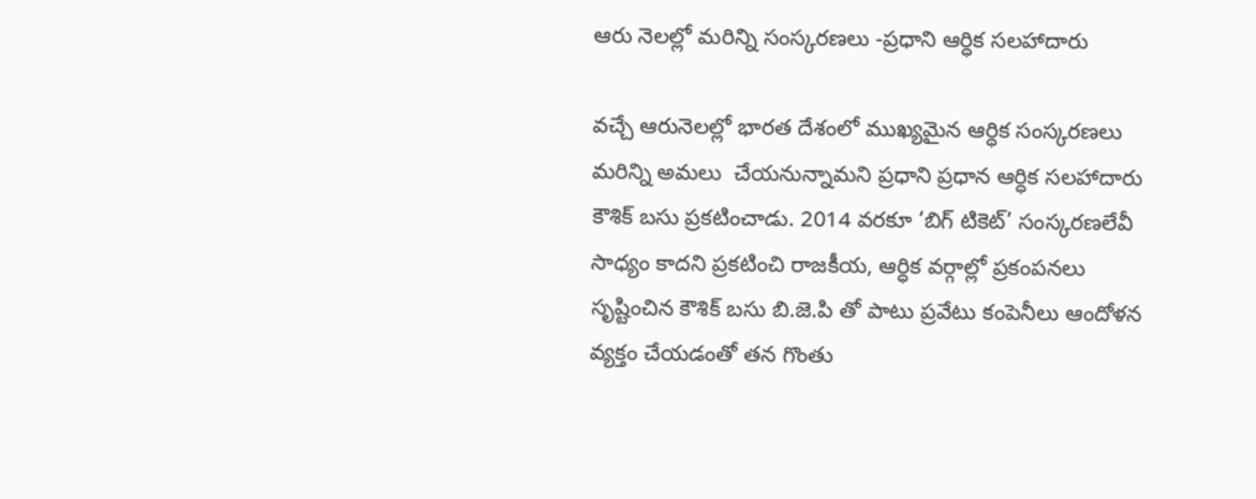ఆరు నెలల్లో మరిన్ని సంస్కరణలు -ప్రధాని ఆర్ధిక సలహాదారు

వచ్చే ఆరునెలల్లో భారత దేశంలో ముఖ్యమైన ఆర్ధిక సంస్కరణలు  మరిన్ని అమలు  చేయనున్నామని ప్రధాని ప్రధాన ఆర్ధిక సలహాదారు కౌశిక్ బసు ప్రకటించాడు. 2014 వరకూ ‘బిగ్ టికెట్’ సంస్కరణలేవీ సాధ్యం కాదని ప్రకటించి రాజకీయ, ఆర్ధిక వర్గాల్లో ప్రకంపనలు సృష్టించిన కౌశిక్ బసు బి.జె.పి తో పాటు ప్రవేటు కంపెనీలు ఆందోళన వ్యక్తం చేయడంతో తన గొంతు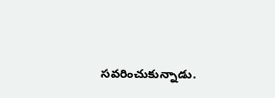సవరించుకున్నాడు.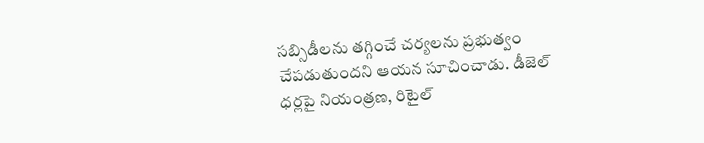సబ్సిడీలను తగ్గించే చర్యలను ప్రభుత్వం చేపడుతుందని ఆయన సూచించాడు. డీజెల్ ధర్లపై నియంత్రణ, రిటైల్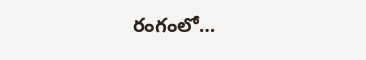రంగంలో…